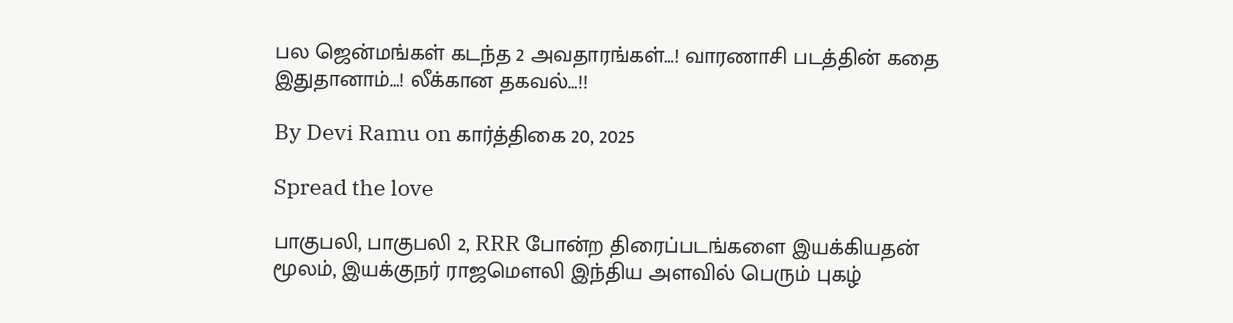பல ஜென்மங்கள் கடந்த 2 அவதாரங்கள்…! வாரணாசி படத்தின் கதை இதுதானாம்…! லீக்கான தகவல்…!!

By Devi Ramu on கார்த்திகை 20, 2025

Spread the love

பாகுபலி, பாகுபலி 2, RRR போன்ற திரைப்படங்களை இயக்கியதன் மூலம், இயக்குநர் ராஜமௌலி இந்திய அளவில் பெரும் புகழ்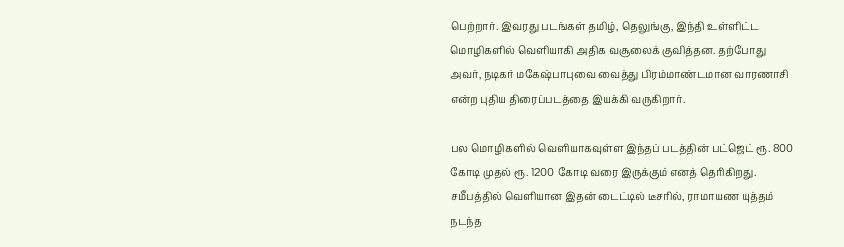பெற்றார். இவரது படங்கள் தமிழ், தெலுங்கு, இந்தி உள்ளிட்ட மொழிகளில் வெளியாகி அதிக வசூலைக் குவித்தன. தற்போது அவர், நடிகர் மகேஷ்பாபுவை வைத்து பிரம்மாண்டமான வாரணாசி என்ற புதிய திரைப்படத்தை இயக்கி வருகிறார்.

பல மொழிகளில் வெளியாகவுள்ள இந்தப் படத்தின் பட்ஜெட் ரூ. 800 கோடி முதல் ரூ. 1200 கோடி வரை இருக்கும் எனத் தெரிகிறது. சமீபத்தில் வெளியான இதன் டைட்டில் டீசரில், ராமாயண யுத்தம் நடந்த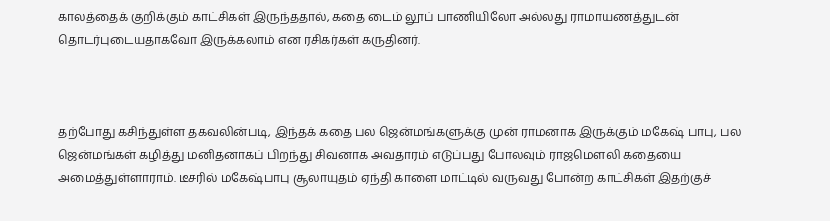காலத்தைக் குறிக்கும் காட்சிகள் இருந்ததால், கதை டைம் லூப் பாணியிலோ அல்லது ராமாயணத்துடன் தொடர்புடையதாகவோ இருக்கலாம் என ரசிகர்கள் கருதினர்.



தற்போது கசிந்துள்ள தகவலின்படி, இந்தக் கதை பல ஜென்மங்களுக்கு முன் ராமனாக இருக்கும் மகேஷ் பாபு, பல ஜென்மங்கள் கழித்து மனிதனாகப் பிறந்து சிவனாக அவதாரம் எடுப்பது போலவும் ராஜமௌலி கதையை அமைத்துள்ளாராம். டீசரில் மகேஷ்பாபு சூலாயுதம் ஏந்தி காளை மாட்டில் வருவது போன்ற காட்சிகள் இதற்குச்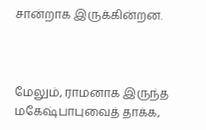சான்றாக இருக்கின்றன.



மேலும், ராமனாக இருந்த மகேஷ்பாபுவைத் தாக்க,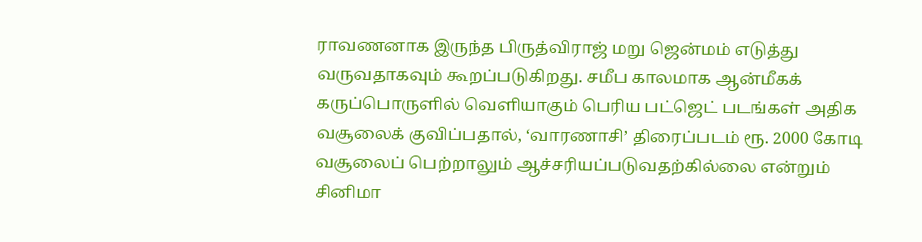ராவணனாக இருந்த பிருத்விராஜ் மறு ஜென்மம் எடுத்து வருவதாகவும் கூறப்படுகிறது. சமீப காலமாக ஆன்மீகக் கருப்பொருளில் வெளியாகும் பெரிய பட்ஜெட் படங்கள் அதிக வசூலைக் குவிப்பதால், ‘வாரணாசி’ திரைப்படம் ரூ. 2000 கோடி வசூலைப் பெற்றாலும் ஆச்சரியப்படுவதற்கில்லை என்றும் சினிமா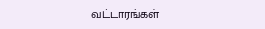வட்டாரங்கள்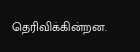தெரிவிக்கின்றன.